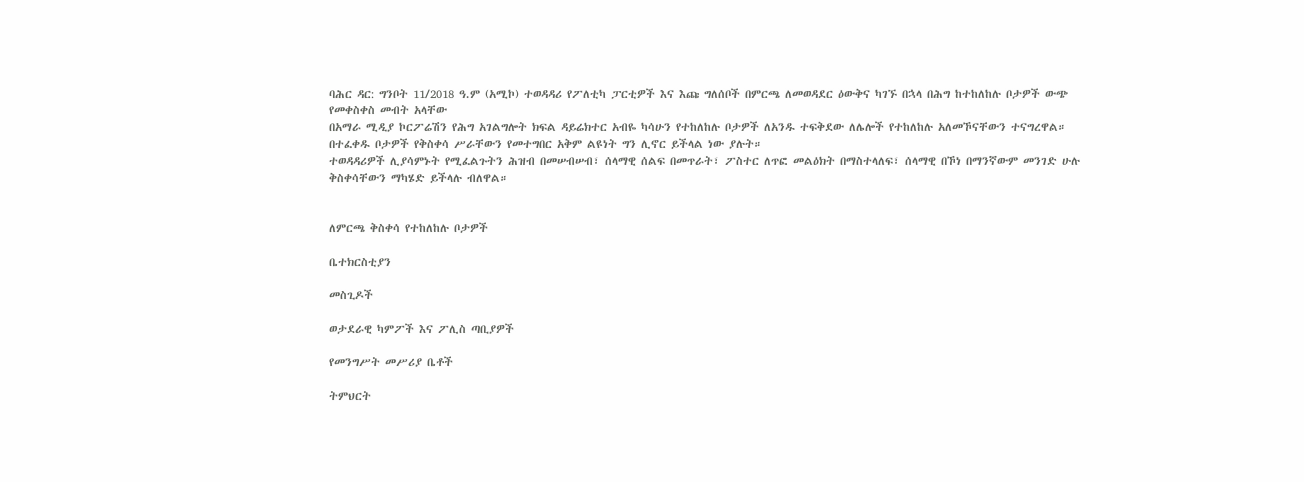ባሕር ዳር: ግንቦት 11/2018 ዓ.ም (አሚኮ) ተወዳዳሪ የፖለቲካ ፓርቲዎች እና እጩ ግለሰቦች በምርጫ ለመወዳደር ዕውቅና ካገኙ በኋላ በሕግ ከተከለከሉ ቦታዎች ውጭ የመቀስቀስ መብት አላቸው
በአማራ ሚዲያ ኮርፖሬሽን የሕግ አገልግሎት ክፍል ዳይሬክተር አብዬ ካሳሁን የተከለከሉ ቦታዎች ለአንዱ ተፍቅደው ለሌሎች የተከለከሉ አለመኾናቸውን ተናግረዋል። በተፈቀዱ ቦታዎች የቅስቀሳ ሥራቸውን የመተግበር አቅም ልዩነት ግን ሊኖር ይችላል ነው ያሉት።
ተወዳዳሪዎች ሊያሳምኑት የሚፈልጉትን ሕዝብ በመሠብሠብ፣ ሰላማዊ ሰልፍ በመጥራት፣ ፖስተር ለጥፎ መልዕክት በማስተላለፍ፣ ሰላማዊ በኾነ በማንኛውም መንገድ ሁሉ ቅስቀሳቸውን ማካሄድ ይችላሉ ብለዋል።


ለምርጫ ቅስቀሳ የተከለከሉ ቦታዎች

ቤተክርስቲያን

መስጊዶች

ወታደራዊ ካምፖች እና ፖሊስ ጣቢያዎች

የመንግሥት መሥሪያ ቤቶች

ትምህርት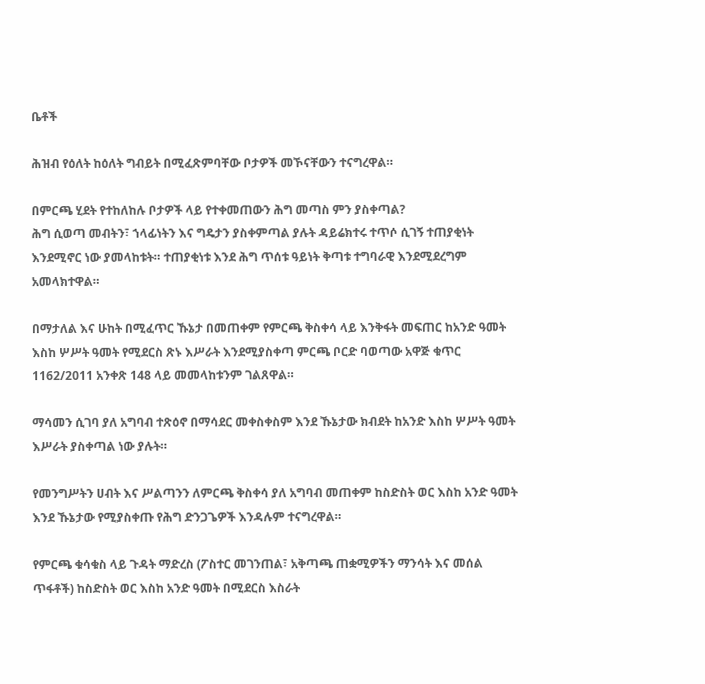ቤቶች

ሕዝብ የዕለት ከዕለት ግብይት በሚፈጽምባቸው ቦታዎች መኾናቸውን ተናግረዋል።

በምርጫ ሂደት የተከለከሉ ቦታዎች ላይ የተቀመጠውን ሕግ መጣስ ምን ያስቀጣል?
ሕግ ሲወጣ መብትን፣ ኀላፊነትን እና ግዴታን ያስቀምጣል ያሉት ዳይሬክተሩ ተጥሶ ሲገኝ ተጠያቂነት እንደሚኖር ነው ያመላከቱት። ተጠያቂነቱ እንደ ሕግ ጥሰቱ ዓይነት ቅጣቱ ተግባራዊ እንደሚደረግም አመላክተዋል።

በማታለል እና ሁከት በሚፈጥር ኹኔታ በመጠቀም የምርጫ ቅስቀሳ ላይ እንቅፋት መፍጠር ከአንድ ዓመት እስከ ሦሥት ዓመት የሚደርስ ጽኑ እሥራት እንደሚያስቀጣ ምርጫ ቦርድ ባወጣው አዋጅ ቁጥር 1162/2011 አንቀጽ 148 ላይ መመላከቱንም ገልጸዋል።

ማሳመን ሲገባ ያለ አግባብ ተጽዕኖ በማሳደር መቀስቀስም እንደ ኹኔታው ክብደት ከአንድ እስከ ሦሥት ዓመት እሥራት ያስቀጣል ነው ያሉት።

የመንግሥትን ሀብት እና ሥልጣንን ለምርጫ ቅስቀሳ ያለ አግባብ መጠቀም ከስድስት ወር እስከ አንድ ዓመት እንደ ኹኔታው የሚያስቀጡ የሕግ ድንጋጌዎች እንዳሉም ተናግረዋል።

የምርጫ ቁሳቁስ ላይ ጉዳት ማድረስ (ፖስተር መገንጠል፣ አቅጣጫ ጠቋሚዎችን ማንሳት እና መሰል ጥፋቶች) ከስድስት ወር እስከ አንድ ዓመት በሚደርስ እስራት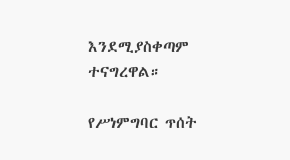እንደሚያስቀጣም ተናግረዋል።

የሥነምግባር ጥሰት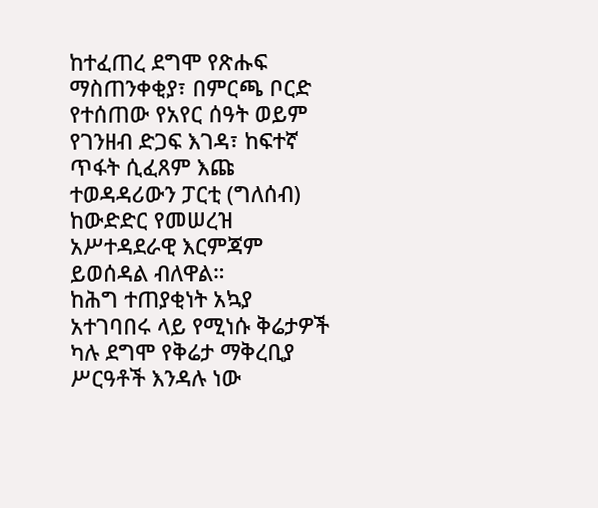ከተፈጠረ ደግሞ የጽሑፍ ማስጠንቀቂያ፣ በምርጫ ቦርድ የተሰጠው የአየር ሰዓት ወይም የገንዘብ ድጋፍ እገዳ፣ ከፍተኛ ጥፋት ሲፈጸም እጩ ተወዳዳሪውን ፓርቲ (ግለሰብ) ከውድድር የመሠረዝ አሥተዳደራዊ እርምጃም ይወሰዳል ብለዋል።
ከሕግ ተጠያቂነት አኳያ አተገባበሩ ላይ የሚነሱ ቅሬታዎች ካሉ ደግሞ የቅሬታ ማቅረቢያ ሥርዓቶች እንዳሉ ነው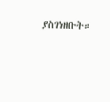ያስገነዘቡት።